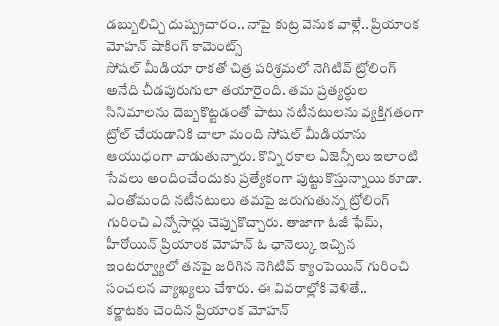డబ్బులిచ్చి దుష్ప్రచారం.. నాపై కుట్ర వెనుక వాళ్లే.. ప్రియాంక మోహన్ షాకింగ్ కామెంట్స్
సోషల్ మీడియా రాకతో చిత్ర పరిశ్రమలో నెగిటివ్ ట్రోలింగ్ అనేది చీడపురుగులా తయారైంది. తమ ప్రత్యర్ధుల సినిమాలను దెబ్బకొట్టడంతో పాటు నటీనటులను వ్యక్తిగతంగా ట్రోల్ చేయడానికి చాలా మంది సోషల్ మీడియాను ఆయుధంగా వాడుతున్నారు. కొన్ని రకాల ఏజెన్సీలు ఇలాంటి సేవలు అందించేందుకు ప్రత్యేకంగా పుట్టుకొస్తున్నాయి కూడా. ఎంతోమంది నటీనటులు తమపై జరుగుతున్న ట్రోలింగ్ గురించి ఎన్నోసార్లు చెప్పుకొచ్చారు. తాజాగా ఓజీ ఫేమ్, హీరోయిన్ ప్రియాంక మోహన్ ఓ ఛానెల్కు ఇచ్చిన ఇంటర్వ్యూలో తనపై జరిగిన నెగిటివ్ క్యాంపెయిన్ గురించి సంచలన వ్యాఖ్యలు చేశారు. ఈ వివరాల్లోకి వెళితే..
కర్ణాటకు చెందిన ప్రియాంక మోహన్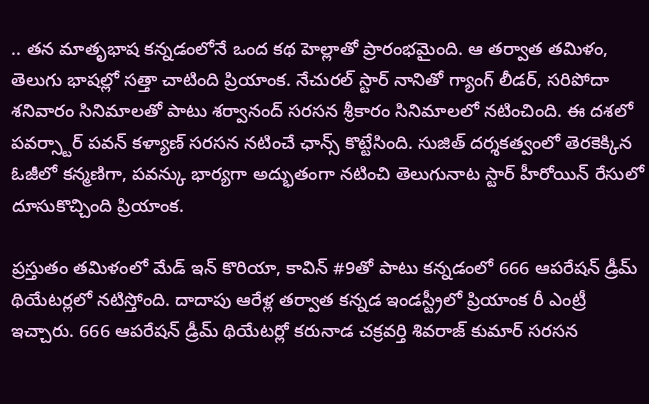.. తన మాతృభాష కన్నడంలోనే ఒంద కథ హెల్లాతో ప్రారంభమైంది. ఆ తర్వాత తమిళం, తెలుగు భాషల్లో సత్తా చాటింది ప్రియాంక. నేచురల్ స్టార్ నానితో గ్యాంగ్ లీడర్, సరిపోదా శనివారం సినిమాలతో పాటు శర్వానంద్ సరసన శ్రీకారం సినిమాలలో నటించింది. ఈ దశలో పవర్స్టార్ పవన్ కళ్యాణ్ సరసన నటించే ఛాన్స్ కొట్టేసింది. సుజిత్ దర్శకత్వంలో తెరకెక్కిన ఓజీలో కన్మణిగా, పవన్కు భార్యగా అద్భుతంగా నటించి తెలుగునాట స్టార్ హీరోయిన్ రేసులో దూసుకొచ్చింది ప్రియాంక.

ప్రస్తుతం తమిళంలో మేడ్ ఇన్ కొరియా, కావిన్ #9తో పాటు కన్నడంలో 666 ఆపరేషన్ డ్రీమ్ థియేటర్లలో నటిస్తోంది. దాదాపు ఆరేళ్ల తర్వాత కన్నడ ఇండస్ట్రీలో ప్రియాంక రీ ఎంట్రీ ఇచ్చారు. 666 ఆపరేషన్ డ్రీమ్ థియేటర్లో కరునాడ చక్రవర్తి శివరాజ్ కుమార్ సరసన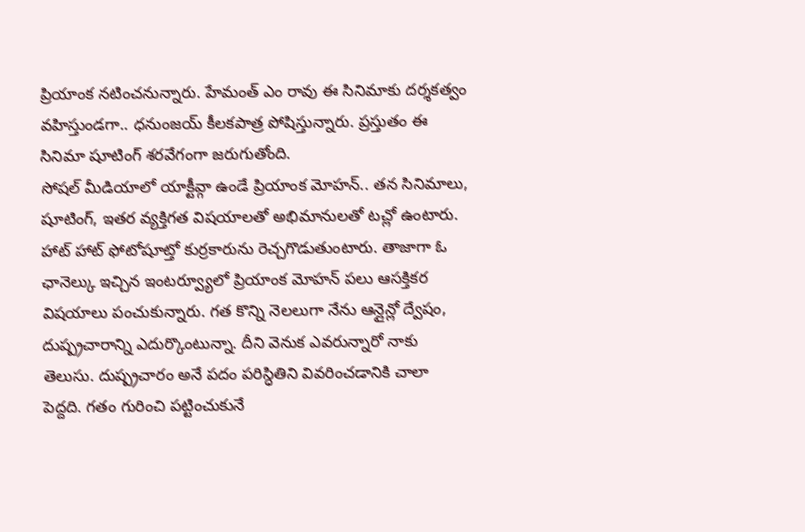ప్రియాంక నటించనున్నారు. హేమంత్ ఎం రావు ఈ సినిమాకు దర్శకత్వం వహిస్తుండగా.. ధనుంజయ్ కీలకపాత్ర పోషిస్తున్నారు. ప్రస్తుతం ఈ సినిమా షూటింగ్ శరవేగంగా జరుగుతోంది.
సోషల్ మీడియాలో యాక్టీవ్గా ఉండే ప్రియాంక మోహన్.. తన సినిమాలు, షూటింగ్, ఇతర వ్యక్తిగత విషయాలతో అభిమానులతో టచ్లో ఉంటారు. హాట్ హాట్ ఫోటోషూట్తో కుర్రకారును రెచ్చగొడుతుంటారు. తాజాగా ఓ ఛానెల్కు ఇచ్చిన ఇంటర్వ్యూలో ప్రియాంక మోహన్ పలు ఆసక్తికర విషయాలు పంచుకున్నారు. గత కొన్ని నెలలుగా నేను ఆన్లైన్లో ద్వేషం, దుష్ప్రచారాన్ని ఎదుర్కొంటున్నా. దీని వెనుక ఎవరున్నారో నాకు తెలుసు. దుష్ప్రచారం అనే పదం పరిస్ధితిని వివరించడానికి చాలా పెద్దది. గతం గురించి పట్టించుకునే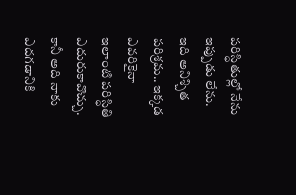పరిస్ధితుల్లో నేను ఇప్పుడు లేను. ఇది అనిశ్చిత పరిశ్రమ.. ఇక్కడ ఎవరికైనా ఇలాంటి పరిస్ధితి ఎదురుకావొచ్చు. కానీ అది నాకు ఎదగడానికి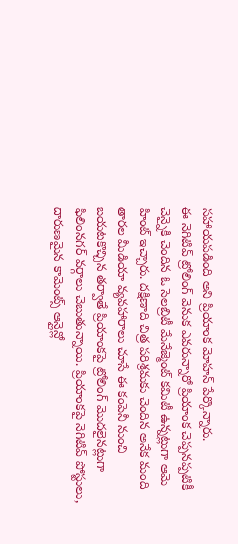సహాయపడింది అని ప్రియాంక మోహన్ పేర్కొన్నారు.
ఈ నెగిటివ్ ట్రోలింగ్ వెనుక ఎవరున్నారో ప్రియాంక చెప్పనప్పటికీ చెన్నైకి చెందిన ఓ సెలబ్రిటీ మేనేజ్మెంట్ కమిటీ ఉన్నట్లుగా ఆమె హింట్ ఇచ్చారు. దక్షిణాది చిత్ర పరిశ్రమకు చెందిన అనేక మంది తారల మీడియా వ్యవహారాలు చూసే ఈ కంపెనీ నుంచి బయటకొచ్చిన తర్వాతే ప్రియాంకపై ట్రోలింగ్ మొదలైనట్లుగా ఫిలింనగర్ వర్గాలు చెబుతున్నాయి. ప్రియాంకపై నెగిటివ్ పోస్టులు, దారుణమైన కామెంట్స్ ఆన్లైన్లో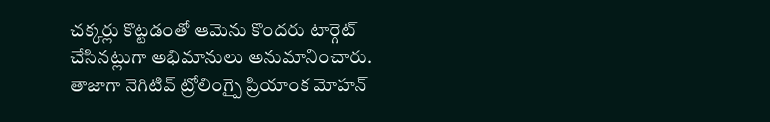చక్కర్లు కొట్టడంతో ఆమెను కొందరు టార్గెట్ చేసినట్లుగా అభిమానులు అనుమానించారు. తాజాగా నెగిటివ్ ట్రోలింగ్పై ప్రియాంక మోహన్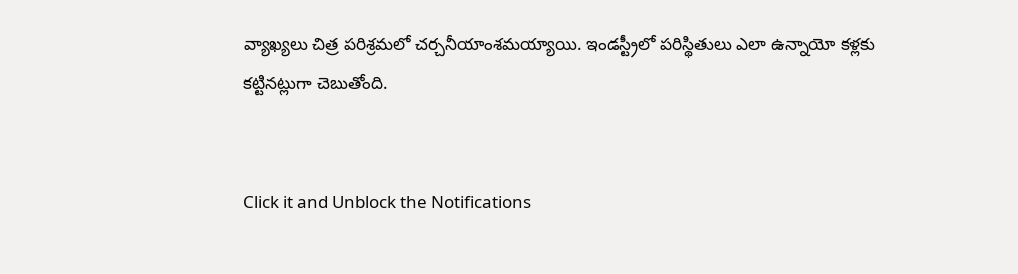వ్యాఖ్యలు చిత్ర పరిశ్రమలో చర్చనీయాంశమయ్యాయి. ఇండస్ట్రీలో పరిస్థితులు ఎలా ఉన్నాయో కళ్లకు కట్టినట్లుగా చెబుతోంది.


Click it and Unblock the Notifications